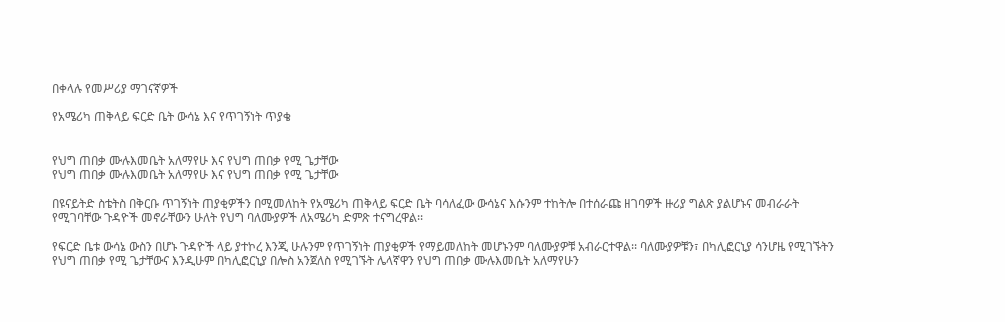በቀላሉ የመሥሪያ ማገናኛዎች

የአሜሪካ ጠቅላይ ፍርድ ቤት ውሳኔ እና የጥገኝነት ጥያቄ


የህግ ጠበቃ ሙሉእመቤት አለማየሁ እና የህግ ጠበቃ የሚ ጌታቸው
የህግ ጠበቃ ሙሉእመቤት አለማየሁ እና የህግ ጠበቃ የሚ ጌታቸው

በዩናይትድ ስቴትስ በቅርቡ ጥገኝነት ጠያቂዎችን በሚመለከት የአሜሪካ ጠቅላይ ፍርድ ቤት ባሳለፈው ውሳኔና እሱንም ተከትሎ በተሰራጩ ዘገባዎች ዙሪያ ግልጽ ያልሆኑና መብራራት የሚገባቸው ጉዳዮች መኖራቸውን ሁለት የህግ ባለሙያዎች ለአሜሪካ ድምጽ ተናግረዋል፡፡

የፍርድ ቤቱ ውሳኔ ውስን በሆኑ ጉዳዮች ላይ ያተኮረ እንጂ ሁሉንም የጥገኝነት ጠያቂዎች የማይመለከት መሆኑንም ባለሙያዎቹ አብራርተዋል፡፡ ባለሙያዎቹን፣ በካሊፎርኒያ ሳንሆዜ የሚገኙትን የህግ ጠበቃ የሚ ጌታቸውና እንዲሁም በካሊፎርኒያ በሎስ አንጀለስ የሚገኙት ሌላኛዋን የህግ ጠበቃ ሙሉእመቤት አለማየሁን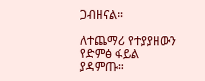ጋብዘናል።

ለተጨማሪ የተያያዘውን የድምፅ ፋይል ያዳምጡ።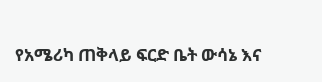የአሜሪካ ጠቅላይ ፍርድ ቤት ውሳኔ እና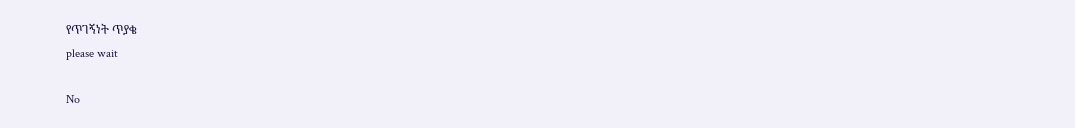የጥገኝነት ጥያቄ
please wait

No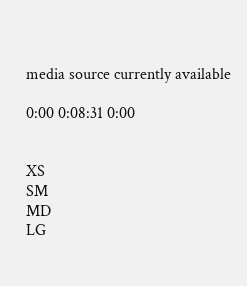media source currently available

0:00 0:08:31 0:00


XS
SM
MD
LG